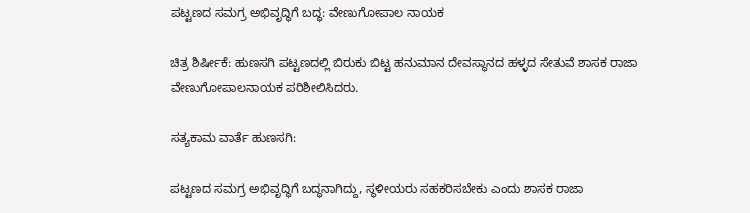ಪಟ್ಟಣದ ಸಮಗ್ರ ಅಭಿವೃದ್ಧಿಗೆ ಬದ್ಧ: ವೇಣುಗೋಪಾಲ ನಾಯಕ

ಚಿತ್ರ ಶಿರ್ಷೀಕೆ: ಹುಣಸಗಿ ಪಟ್ಟಣದಲ್ಲಿ ಬಿರುಕು ಬಿಟ್ಟ ಹನುಮಾನ ದೇವಸ್ಥಾನದ ಹಳ್ಳದ ಸೇತುವೆ ಶಾಸಕ ರಾಜಾ ವೇಣುಗೋಪಾಲನಾಯಕ ಪರಿಶೀಲಿಸಿದರು.

ಸತ್ಯಕಾಮ ವಾರ್ತೆ ಹುಣಸಗಿ:

ಪಟ್ಟಣದ ಸಮಗ್ರ ಅಭಿವೃದ್ಧಿಗೆ ಬದ್ಧನಾಗಿದ್ದು, ಸ್ಥಳೀಯರು ಸಹಕರಿಸಬೇಕು ಎಂದು ಶಾಸಕ ರಾಜಾ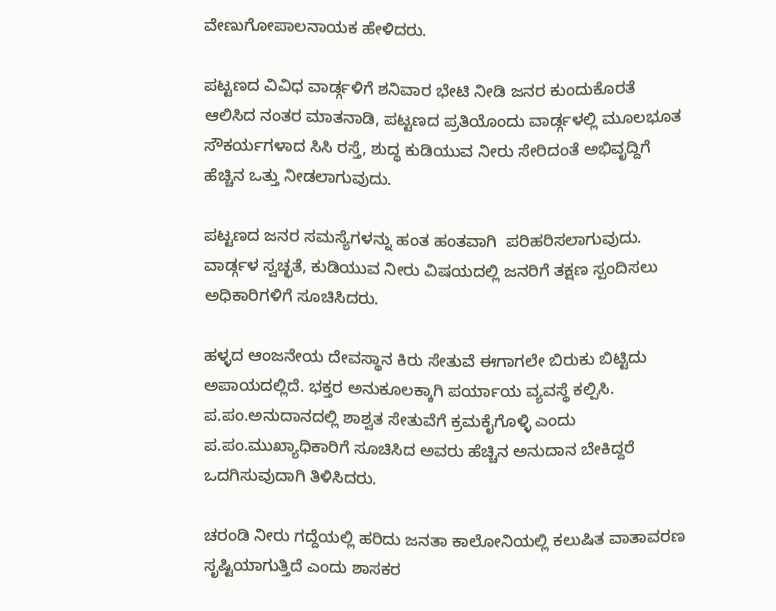ವೇಣುಗೋಪಾಲನಾಯಕ ಹೇಳಿದರು.

ಪಟ್ಟಣದ ವಿವಿಧ ವಾರ್ಡ್ಗಳಿಗೆ ಶನಿವಾರ ಭೇಟಿ ನೀಡಿ ಜನರ ಕುಂದುಕೊರತೆ ಆಲಿಸಿದ ನಂತರ ಮಾತನಾಡಿ, ಪಟ್ಟಣದ ಪ್ರತಿಯೊಂದು ವಾರ್ಡ್ಗಳಲ್ಲಿ ಮೂಲಭೂತ ಸೌಕರ್ಯಗಳಾದ ಸಿಸಿ‌ ರಸ್ತೆ, ಶುದ್ಧ ಕುಡಿಯುವ ನೀರು ಸೇರಿದಂತೆ ಅಭಿವೃದ್ದಿಗೆ ಹೆಚ್ಚಿನ ಒತ್ತು ನೀಡಲಾಗುವುದು.

ಪಟ್ಟಣದ ಜನರ ಸಮಸ್ಯೆಗಳನ್ನು ಹಂತ ಹಂತವಾಗಿ  ಪರಿಹರಿಸಲಾಗುವುದು. ವಾರ್ಡ್ಗಳ ಸ್ವಚ್ಛತೆ, ಕುಡಿಯುವ ನೀರು ವಿಷಯದಲ್ಲಿ ಜನರಿಗೆ ತಕ್ಷಣ ಸ್ಪಂದಿಸಲು ಅಧಿಕಾರಿಗಳಿಗೆ ಸೂಚಿಸಿದರು.

ಹಳ್ಳದ ಆಂಜನೇಯ ದೇವಸ್ಥಾನ ಕಿರು ಸೇತುವೆ ಈಗಾಗಲೇ ಬಿರುಕು ಬಿಟ್ಟಿದು ಅಪಾಯದಲ್ಲಿದೆ. ಭಕ್ತರ ಅನುಕೂಲಕ್ಕಾಗಿ ಪರ್ಯಾಯ ವ್ಯವಸ್ಥೆ ಕಲ್ಪಿಸಿ. ಪ.ಪಂ.ಅನುದಾನದಲ್ಲಿ ಶಾಶ್ವತ ಸೇತುವೆಗೆ ಕ್ರಮಕೈಗೊಳ್ಳಿ ಎಂದು ಪ.ಪಂ.ಮುಖ್ಯಾಧಿಕಾರಿಗೆ ಸೂಚಿಸಿದ ಅವರು ಹೆಚ್ಚಿನ ಅನುದಾನ ಬೇಕಿದ್ದರೆ ಒದಗಿಸುವುದಾಗಿ ತಿಳಿಸಿದರು.

ಚರಂಡಿ ನೀರು ಗದ್ದೆಯಲ್ಲಿ ಹರಿದು ಜನತಾ ಕಾಲೋನಿಯಲ್ಲಿ ಕಲುಷಿತ ವಾತಾವರಣ ಸೃಷ್ಟಿಯಾಗುತ್ತಿದೆ ಎಂದು ಶಾಸಕರ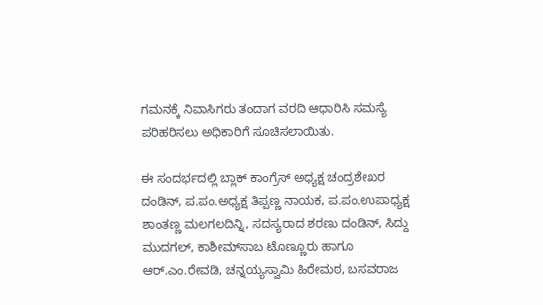ಗಮನಕ್ಕೆ ನಿವಾಸಿಗರು ತಂದಾಗ ವರದಿ ಆಧಾರಿಸಿ ಸಮಸ್ಯೆ ಪರಿಹರಿಸಲು ಅಧಿಕಾರಿಗೆ ಸೂಚಿಸಲಾಯಿತು.

ಈ ಸಂದರ್ಭದಲ್ಲಿ ಬ್ಲಾಕ್ ಕಾಂಗ್ರೆಸ್ ಅಧ್ಯಕ್ಷ ಚಂದ್ರಶೇಖರ ದಂಡಿನ್, ಪ.ಪಂ.ಅಧ್ಯಕ್ಷ ತಿಪ್ಪಣ್ಣ ನಾಯಕ, ಪ.ಪಂ.ಉಪಾಧ್ಯಕ್ಷ ಶಾಂತಣ್ಣ ಮಲಗಲದಿನ್ನಿ, ಸದಸ್ಯರಾದ ಶರಣು ದಂಡಿನ್, ಸಿದ್ದು ಮುದಗಲ್, ಕಾಶೀಮ್‌ಸಾಬ ಟೊಣ್ಣೂರು ಹಾಗೂ ಆರ್.ಎಂ.ರೇವಡಿ, ಚನ್ನಯ್ಯಸ್ವಾಮಿ ಹಿರೇಮಠ, ಬಸವರಾಜ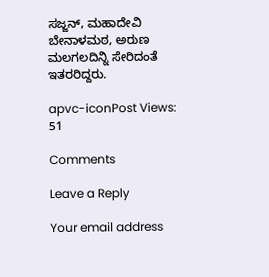ಸಜ್ಜನ್, ಮಹಾದೇವಿ ಬೇನಾಳಮಠ, ಅರುಣ ಮಲಗಲದಿನ್ನಿ ಸೇರಿದಂತೆ ಇತರರಿದ್ದರು.

apvc-iconPost Views: 51

Comments

Leave a Reply

Your email address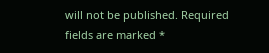will not be published. Required fields are marked *